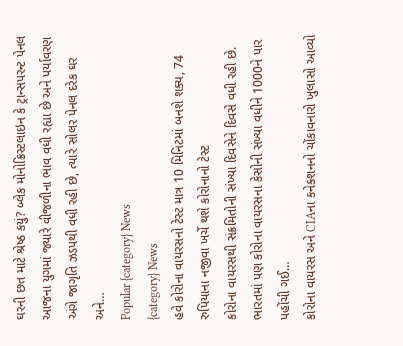ઘરની છત માટે શ્રેષ્ઠ કયું? બ્લેક મોનોક્રિસ્ટલાઇન કે ટ્રાન્સપરન્ટ પેનલ આજના યુગમાં જ્યારે વીજળીના ભાવ વધી રહ્યા છે અને પર્યાવરણ અંગે જાગૃતિ ઝડપથી વધી રહી છે, ત્યારે સોલર પેનલ દરેક ઘર અને…
Popular {category} News
{category} News
હવે કોરોના વાયરસનો ટેસ્ટ માત્ર 10 મિનિટમાં બનશે શક્ય, 74 રુપિયાના નજીવા ખર્ચે થશે કોરોનાનો ટેસ્ટ
કોરોના વાયરસથી સંક્રમિતોની સંખ્યા દિવસેને દિવસે વધી રહી છે. ભારતમાં પણ કોરોના વાયરસના કેસોની સંખ્યા વધીને 1000ને પાર પહોંચી ગઈ…
કોરોના વાયરસ અને CIAના કનેક્શનનો ચોંકાવનારો ખુલાસો આવ્યો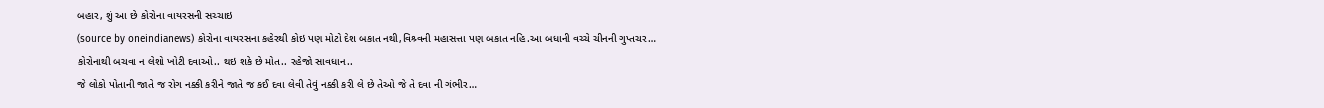બહાર, શું આ છે કોરોના વાયરસની સચ્ચાઇ
(source by oneindianews) કોરોના વાયરસના કહેરથી કોઇ પણ મોટો દેશ બકાત નથી,વિશ્ર્વની મહાસત્તા પણ બકાત નહિ.આ બધાની વચ્ચે ચીનની ગુપ્તચર…
કોરોનાથી બચવા ન લેશો ખોટી દવાઓ.. થઇ શકે છે મોત.. રહેજો સાવધાન..
જે લોકો પોતાની જાતે જ રોગ નક્કી કરીને જાતે જ કઈ દવા લેવી તેવું નક્કી કરી લે છે તેઓ જે તે દવા ની ગંભીર…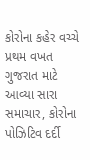કોરોના કહેર વચ્ચે પ્રથમ વખત ગુજરાત માટે આવ્યા સારા સમાચાર, કોરોના પોઝિટિવ દર્દી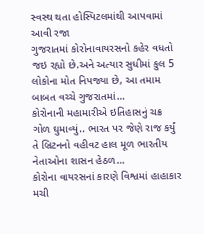સ્વસ્થ થતા હોસ્પિટલમાંથી આપવામાં આવી રજા
ગુજરાતમાં કોરોનાવાયરસનો કહેર વધતો જઇ રહ્યો છે.અને અત્યાર સુધીમાં કુલ 5 લોકોના મોત નિપજ્યા છે, આ તમામ બાબત વચ્ચે ગુજરાતમાં…
કોરોનાની મહામારીએ ઇતિહાસનું ચક્ર ગોળ ઘુમાવ્યું.. ભારત પર જેણે રાજ કર્યું તે બ્રિટનનો વહીવટ હાલ મૂળ ભારતીય નેતાઓના શાસન હેઠળ…
કોરોના વાયરસનાં કારણે વિશ્વમાં હાહાકાર મચી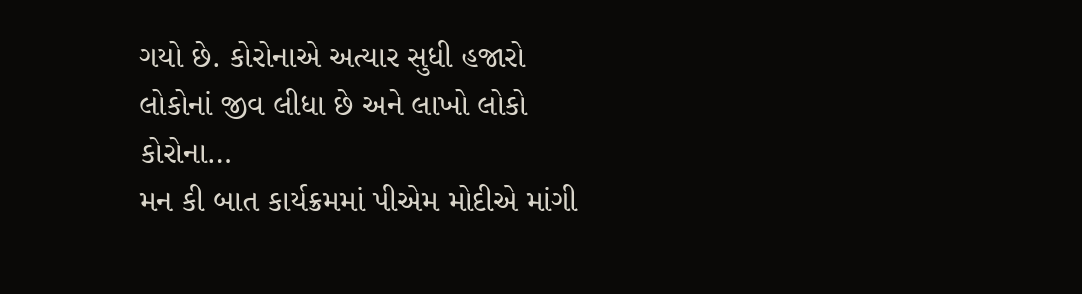ગયો છે. કોરોનાએ અત્યાર સુધી હજારો લોકોનાં જીવ લીધા છે અને લાખો લોકો કોરોના…
મન કી બાત કાર્યક્રમમાં પીએમ મોદીએ માંગી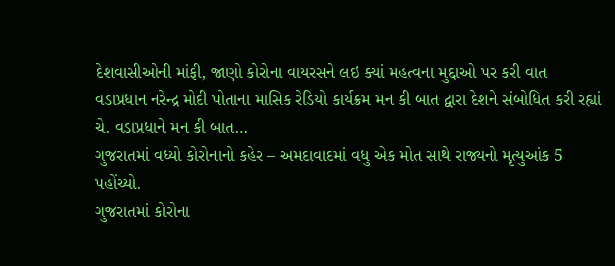દેશવાસીઓની માંફી, જાણો કોરોના વાયરસને લઇ ક્યાં મહત્વના મુદ્દાઓ પર કરી વાત
વડાપ્રધાન નરેન્દ્ર મોદી પોતાના માસિક રેડિયો કાર્યક્રમ મન કી બાત દ્વારા દેશને સંબોધિત કરી રહ્યાં ચે. વડાપ્રધાને મન કી બાત…
ગુજરાતમાં વધ્યો કોરોનાનો કહેર – અમદાવાદમાં વધુ એક મોત સાથે રાજ્યનો મૃત્યુઆંક 5 પહોંચ્યો.
ગુજરાતમાં કોરોના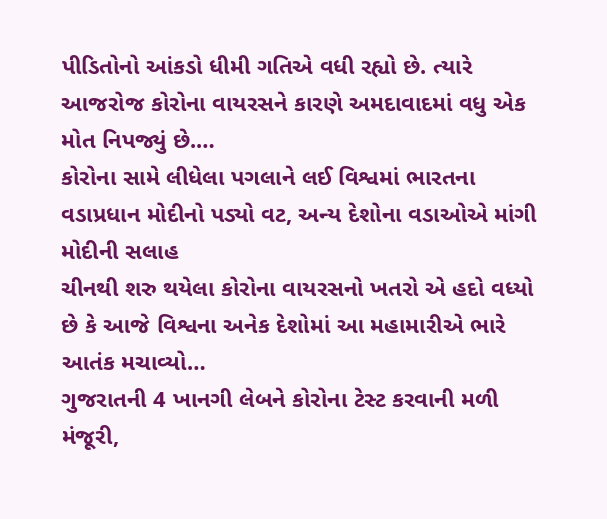પીડિતોનો આંકડો ધીમી ગતિએ વધી રહ્યો છે. ત્યારે આજરોજ કોરોના વાયરસને કારણે અમદાવાદમાં વધુ એક મોત નિપજ્યું છે.…
કોરોના સામે લીધેલા પગલાને લઈ વિશ્વમાં ભારતના વડાપ્રધાન મોદીનો પડ્યો વટ, અન્ય દેશોના વડાઓએ માંગી મોદીની સલાહ
ચીનથી શરુ થયેલા કોરોના વાયરસનો ખતરો એ હદો વધ્યો છે કે આજે વિશ્વના અનેક દેશોમાં આ મહામારીએ ભારે આતંક મચાવ્યો…
ગુજરાતની 4 ખાનગી લેબને કોરોના ટેસ્ટ કરવાની મળી મંજૂરી,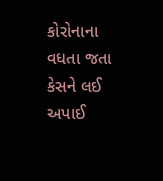કોરોનાના વધતા જતા કેસને લઈ અપાઈ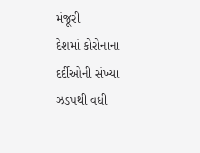મંજૂરી
દેશમાં કોરોનાના દર્દીઓની સંખ્યા ઝડપથી વધી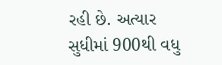રહી છે. અત્યાર સુધીમાં 900થી વધુ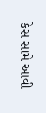કેસ સામે આવી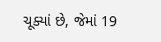ચૂક્યાં છે, જેમાં 19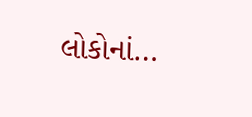લોકોનાં…